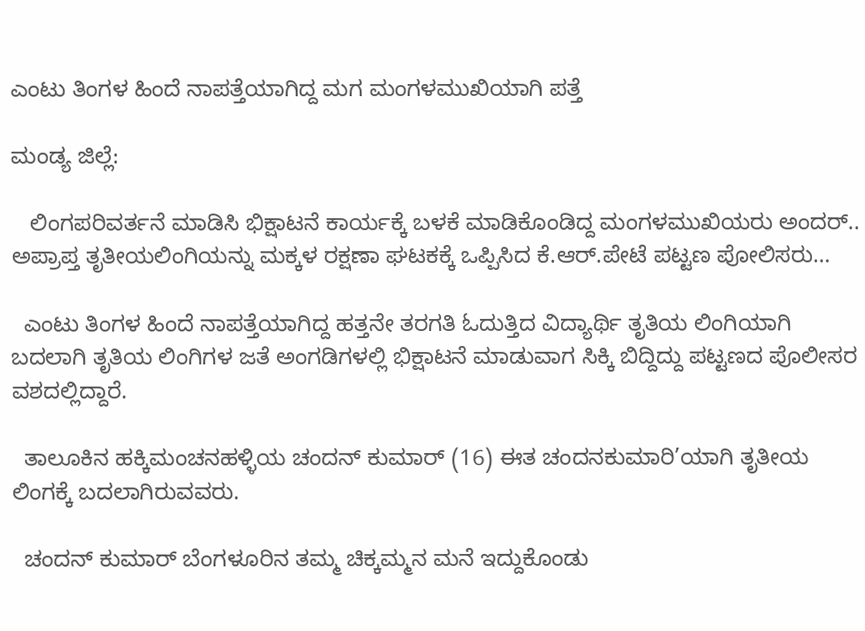ಎಂಟು ತಿಂಗಳ ಹಿಂದೆ ನಾಪತ್ತೆಯಾಗಿದ್ದ ಮಗ ಮಂಗಳಮುಖಿಯಾಗಿ ಪತ್ತೆ

ಮಂಡ್ಯ ಜಿಲ್ಲೆ:

   ಲಿಂಗಪರಿವರ್ತನೆ ಮಾಡಿಸಿ ಭಿಕ್ಷಾಟನೆ ಕಾರ್ಯಕ್ಕೆ ಬಳಕೆ ಮಾಡಿಕೊಂಡಿದ್ದ ಮಂಗಳಮುಖಿಯರು ಅಂದರ್.. ಅಪ್ರಾಪ್ತ ತೃತೀಯಲಿಂಗಿಯನ್ನು ಮಕ್ಕಳ ರಕ್ಷಣಾ ಘಟಕಕ್ಕೆ ಒಪ್ಪಿಸಿದ ಕೆ.ಆರ್.ಪೇಟೆ ಪಟ್ಟಣ ಪೋಲಿಸರು…

  ಎಂಟು ತಿಂಗಳ ಹಿಂದೆ ನಾಪತ್ತೆಯಾಗಿದ್ದ ಹತ್ತನೇ ತರಗತಿ ಓದುತ್ತಿದ ವಿದ್ಯಾರ್ಥಿ ತೃತಿಯ ಲಿಂಗಿಯಾಗಿ ಬದಲಾಗಿ ತೃತಿಯ ಲಿಂಗಿಗಳ ಜತೆ ಅಂಗಡಿಗಳಲ್ಲಿ ಭಿಕ್ಷಾಟನೆ ಮಾಡುವಾಗ ಸಿಕ್ಕಿ ಬಿದ್ದಿದ್ದು ಪಟ್ಟಣದ ಪೊಲೀಸರ ವಶದಲ್ಲಿದ್ದಾರೆ.

  ತಾಲೂಕಿನ ಹಕ್ಕಿಮಂಚನಹಳ್ಳಿಯ ಚಂದನ್ ಕುಮಾರ್ (16) ಈತ ಚಂದನಕುಮಾರಿ’ಯಾಗಿ ತೃತೀಯ ಲಿಂಗಕ್ಕೆ ಬದಲಾಗಿರುವವರು‌‌‌.

  ಚಂದನ್ ಕುಮಾರ್ ಬೆಂಗಳೂರಿನ ತಮ್ಮ ಚಿಕ್ಕಮ್ಮನ ಮನೆ ಇದ್ದುಕೊಂಡು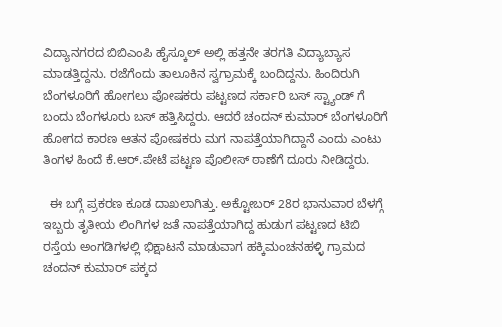ವಿದ್ಯಾನಗರದ ಬಿಬಿಎಂಪಿ ಹೈಸ್ಕೂಲ್ ಅಲ್ಲಿ ಹತ್ತನೇ ತರಗತಿ ವಿದ್ಯಾಬ್ಯಾಸ ಮಾಡತ್ತಿದ್ದನು. ರಜೆಗೆಂದು ತಾಲೂಕಿನ ಸ್ವಗ್ರಾಮಕ್ಕೆ ಬಂದಿದ್ದನು. ಹಿಂದಿರುಗಿ ಬೆಂಗಳೂರಿಗೆ ಹೋಗಲು ಪೋಷಕರು ಪಟ್ಟಣದ ಸರ್ಕಾರಿ ಬಸ್ ಸ್ಟ್ಯಾಂಡ್ ಗೆ ಬಂದು ಬೆಂಗಳೂರು ಬಸ್ ಹತ್ತಿಸಿದ್ದರು. ಆದರೆ ಚಂದನ್ ಕುಮಾರ್ ಬೆಂಗಳೂರಿಗೆ ಹೋಗದ ಕಾರಣ ಆತನ ಪೋಷಕರು ಮಗ ನಾಪತ್ತೆಯಾಗಿದ್ದಾನೆ ಎಂದು ಎಂಟು ತಿಂಗಳ ಹಿಂದೆ ಕೆ.ಆರ್.ಪೇಟೆ ಪಟ್ಟಣ ಪೊಲೀಸ್ ಠಾಣೆಗೆ ದೂರು ನೀಡಿದ್ದರು.

  ಈ ಬಗ್ಗೆ ಪ್ರಕರಣ ಕೂಡ ದಾಖಲಾಗಿತ್ತು. ಅಕ್ಟೋಬರ್ 28ರ ಭಾನುವಾರ ಬೆಳಗ್ಗೆ ಇಬ್ಬರು ತೃತೀಯ ಲಿಂಗಿಗಳ ಜತೆ ನಾಪತ್ತೆಯಾಗಿದ್ದ ಹುಡುಗ ಪಟ್ಟಣದ ಟಿಬಿ ರಸ್ತೆಯ ಅಂಗಡಿಗಳಲ್ಲಿ ಭಿಕ್ಷಾಟನೆ ಮಾಡುವಾಗ ಹಕ್ಕಿಮಂಚನಹಳ್ಳಿ ಗ್ರಾಮದ ಚಂದನ್ ಕುಮಾರ್ ಪಕ್ಕದ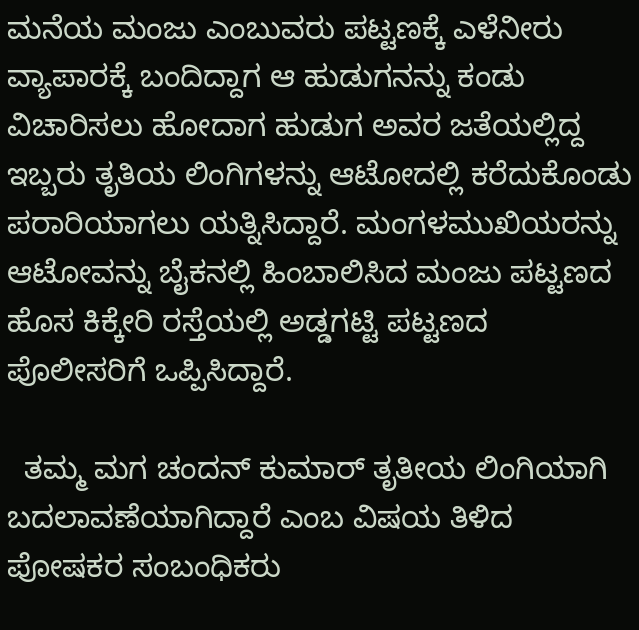ಮನೆಯ ಮಂಜು ಎಂಬುವರು ಪಟ್ಟಣಕ್ಕೆ ಎಳೆನೀರು ವ್ಯಾಪಾರಕ್ಕೆ ಬಂದಿದ್ದಾಗ ಆ ಹುಡುಗನನ್ನು ಕಂಡು ವಿಚಾರಿಸಲು ಹೋದಾಗ ಹುಡುಗ ಅವರ ಜತೆಯಲ್ಲಿದ್ದ ಇಬ್ಬರು ತೃತಿಯ ಲಿಂಗಿಗಳನ್ನು ಆಟೋದಲ್ಲಿ ಕರೆದುಕೊಂಡು ಪರಾರಿಯಾಗಲು ಯತ್ನಿಸಿದ್ದಾರೆ‌. ಮಂಗಳಮುಖಿಯರನ್ನು ಆಟೋವನ್ನು ಬೈಕನಲ್ಲಿ ಹಿಂಬಾಲಿಸಿದ ಮಂಜು ಪಟ್ಟಣದ ಹೊಸ ಕಿಕ್ಕೇರಿ ರಸ್ತೆಯಲ್ಲಿ ಅಡ್ಡಗಟ್ಟಿ ಪಟ್ಟಣದ ಪೊಲೀಸರಿಗೆ ಒಪ್ಪಿಸಿದ್ದಾರೆ.

  ತಮ್ಮ ಮಗ ಚಂದನ್ ಕುಮಾರ್ ತೃತೀಯ ಲಿಂಗಿಯಾಗಿ ಬದಲಾವಣೆಯಾಗಿದ್ದಾರೆ‌ ಎಂಬ ವಿಷಯ ತಿಳಿದ ಪೋಷಕರ ಸಂಬಂಧಿಕರು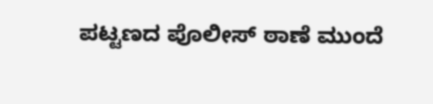ಪಟ್ಟಣದ ಪೊಲೀಸ್ ಠಾಣೆ ಮುಂದೆ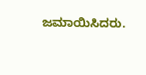ಜಮಾಯಿಸಿದರು‌.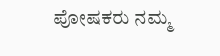ಪೋಷಕರು ನಮ್ಮ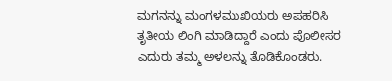ಮಗನನ್ನು ಮಂಗಳಮುಖಿಯರು ಅಪಹರಿಸಿ ತೃತೀಯ ಲಿಂಗಿ ಮಾಡಿದ್ದಾರೆ ಎಂದು ಪೊಲೀಸರ ಎದುರು ತಮ್ಮ ಅಳಲನ್ನು ತೊಡಿಕೊಂಡರು.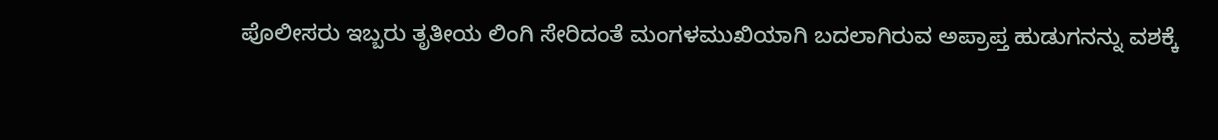ಪೊಲೀಸರು ಇಬ್ಬರು ತೃತೀಯ ಲಿಂಗಿ ಸೇರಿದಂತೆ ಮಂಗಳಮುಖಿಯಾಗಿ ಬದಲಾಗಿರುವ ಅಪ್ರಾಪ್ತ ಹುಡುಗನನ್ನು ವಶಕ್ಕೆ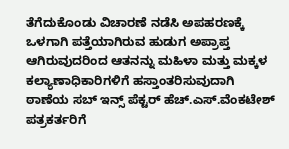ತೆಗೆದುಕೊಂಡು ವಿಚಾರಣೆ ನಡೆಸಿ ಅಪಹರಣಕ್ಕೆ ಒಳಗಾಗಿ ಪತ್ತೆಯಾಗಿರುವ ಹುಡುಗ ಅಪ್ರಾಪ್ತ ಆಗಿರುವುದರಿಂದ ಆತನನ್ನು ಮಹಿಳಾ ಮತ್ತು ಮಕ್ಕಳ ಕಲ್ಯಾಣಾಧಿಕಾರಿಗಳಿಗೆ ಹಸ್ತಾಂತರಿಸುವುದಾಗಿ ಠಾಣೆಯ ಸಬ್ ಇನ್ಸ್ ಪೆಕ್ಟರ್ ಹೆಚ್.ಎಸ್.ವೆಂಕಟೇಶ್ ಪತ್ರಕರ್ತರಿಗೆ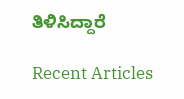ತಿಳಿಸಿದ್ದಾರೆ ‌

Recent Articles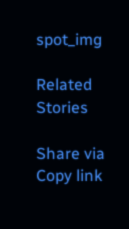spot_img

Related Stories

Share via
Copy link